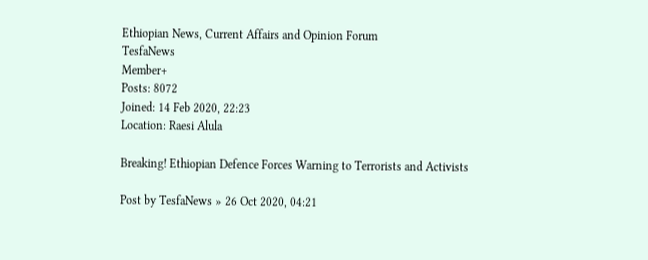Ethiopian News, Current Affairs and Opinion Forum
TesfaNews
Member+
Posts: 8072
Joined: 14 Feb 2020, 22:23
Location: Raesi Alula

Breaking! Ethiopian Defence Forces Warning to Terrorists and Activists

Post by TesfaNews » 26 Oct 2020, 04:21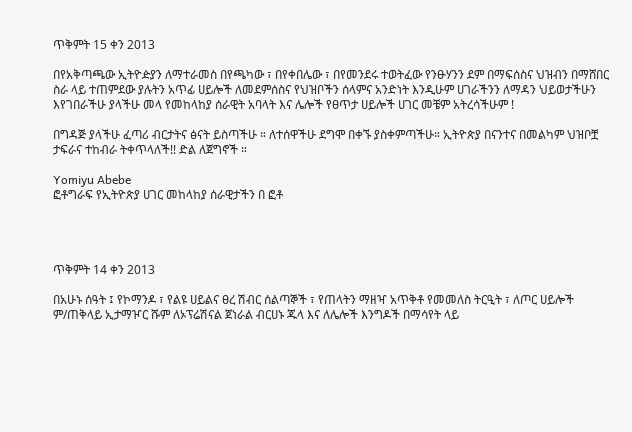ጥቅምት 15 ቀን 2013

በየአቅጣጫው ኢትዮዽያን ለማተራመስ በየጫካው ፣ በየቀበሌው ፣ በየመንደሩ ተወትፈው የንፁሃንን ደም በማፍሰስና ህዝብን በማሸበር ስራ ላይ ተጠምደው ያሉትን አጥፊ ሀይሎች ለመደምሰስና የህዝቦችን ሰላምና አንድነት እንዲሁም ሀገራችንን ለማዳን ህይወታችሁን እየገበራችሁ ያላችሁ መላ የመከላከያ ሰራዊት አባላት እና ሌሎች የፀጥታ ሀይሎች ሀገር መቼም አትረሳችሁም !

በግዳጅ ያላችሁ ፈጣሪ ብርታትና ፅናት ይስጣችሁ ። ለተሰዋችሁ ደግሞ በቀኙ ያስቀምጣችሁ። ኢትዮጵያ በናንተና በመልካም ህዝቦቿ ታፍራና ተከብራ ትቀጥላለች!! ድል ለጀግኖች ።

Yomiyu Abebe
ፎቶግራፍ የኢትዮጵያ ሀገር መከላከያ ሰራዊታችን በ ፎቶ




ጥቅምት 14 ቀን 2013

በአሁኑ ሰዓት ፤ የኮማንዶ ፣ የልዩ ሀይልና ፀረ ሽብር ሰልጣኞች ፣ የጠላትን ማዘዣ አጥቅቶ የመመለስ ትርዒት ፣ ለጦር ሀይሎች ም/ጠቅላይ ኢታማዦር ሹም ለኦፕሬሽናል ጀነራል ብርሀኑ ጁላ እና ለሌሎች እንግዶች በማሳየት ላይ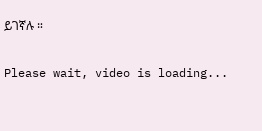ይገኛሉ ።

Please wait, video is loading...